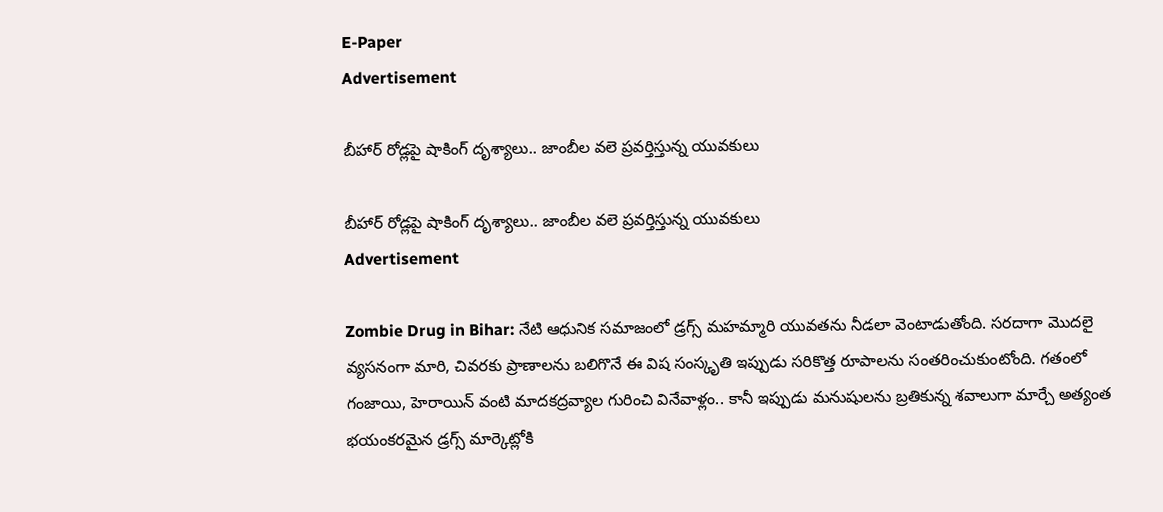E-Paper
Advertisement

బీహార్ రోడ్లపై షాకింగ్ దృశ్యాలు.. జాంబీల వలె ప్రవర్తిస్తున్న యువ‌కులు

బీహార్ రోడ్లపై షాకింగ్ దృశ్యాలు.. జాంబీల వలె ప్రవర్తిస్తున్న యువ‌కులు
Advertisement

Zombie Drug in Bihar: నేటి ఆధునిక సమాజంలో డ్రగ్స్ మహమ్మారి యువతను నీడలా వెంటాడుతోంది. సరదాగా మొదలై వ్యసనంగా మారి, చివరకు ప్రాణాలను బలిగొనే ఈ విష సంస్కృతి ఇప్పుడు సరికొత్త రూపాలను సంతరించుకుంటోంది. గతంలో గంజాయి, హెరాయిన్ వంటి మాదకద్రవ్యాల గురించి వినేవాళ్లం.. కానీ ఇప్పుడు మనుషులను బ్రతికున్న శవాలుగా మార్చే అత్యంత భయంకరమైన డ్రగ్స్ మార్కెట్లోకి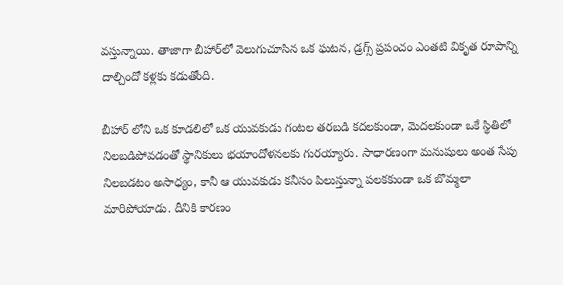వస్తున్నాయి. తాజాగా బీహార్‌లో వెలుగుచూసిన ఒక ఘటన, డ్రగ్స్ ప్రపంచం ఎంతటి వికృత రూపాన్ని దాల్చిందో కళ్లకు కడుతోంది.

బీహార్ లోని ఒక కూడలిలో ఒక యువకుడు గంటల తరబడి కదలకుండా, మెదలకుండా ఒకే స్థితిలో నిలబడిపోవడంతో స్థానికులు భయాందోళనలకు గురయ్యారు. సాధారణంగా మనుషులు అంత సేపు నిలబడటం అసాధ్యం, కానీ ఆ యువకుడు కనీసం పిలుస్తున్నా పలకకుండా ఒక బొమ్మలా మారిపోయాడు. దీనికి కారణం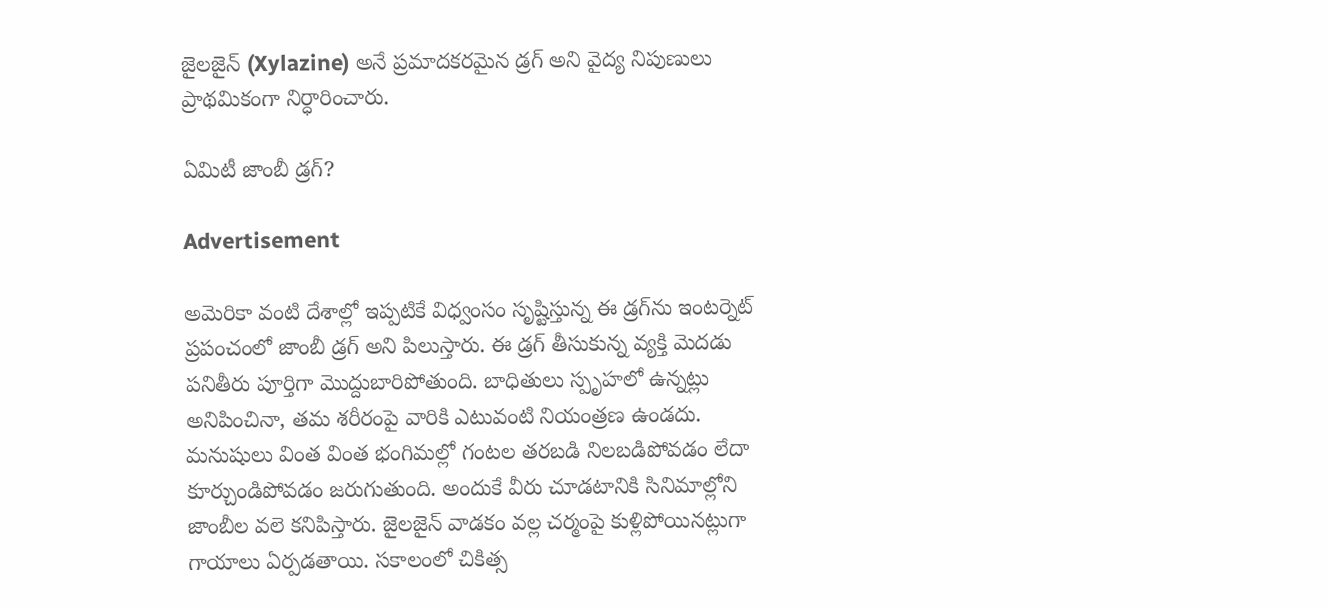జైలజైన్ (Xylazine) అనే ప్రమాదకరమైన డ్రగ్ అని వైద్య నిపుణులు ప్రాథమికంగా నిర్ధారించారు.

ఏమిటీ జాంబీ డ్రగ్?

Advertisement

అమెరికా వంటి దేశాల్లో ఇప్పటికే విధ్వంసం సృష్టిస్తున్న ఈ డ్రగ్‌ను ఇంటర్నెట్ ప్రపంచంలో జాంబీ డ్రగ్ అని పిలుస్తారు. ఈ డ్రగ్ తీసుకున్న వ్యక్తి మెదడు పనితీరు పూర్తిగా మొద్దుబారిపోతుంది. బాధితులు స్పృహలో ఉన్నట్లు అనిపించినా, తమ శరీరంపై వారికి ఎటువంటి నియంత్రణ ఉండదు. మనుషులు వింత వింత భంగిమల్లో గంటల తరబడి నిలబడిపోవడం లేదా కూర్చుండిపోవడం జరుగుతుంది. అందుకే వీరు చూడటానికి సినిమాల్లోని జాంబీల వలె కనిపిస్తారు. జైలజైన్ వాడకం వల్ల చర్మంపై కుళ్లిపోయినట్లుగా గాయాలు ఏర్పడతాయి. సకాలంలో చికిత్స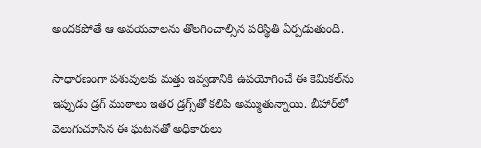అందకపోతే ఆ అవయవాలను తొలగించాల్సిన పరిస్థితి ఏర్పడుతుంది.

సాధారణంగా పశువులకు మత్తు ఇవ్వడానికి ఉపయోగించే ఈ కెమికల్‌ను ఇప్పుడు డ్ర‌గ్ ముఠాలు ఇతర డ్రగ్స్‌తో కలిపి అమ్ముతున్నాయి. బీహార్‌లో వెలుగుచూసిన ఈ ఘటనతో అధికారులు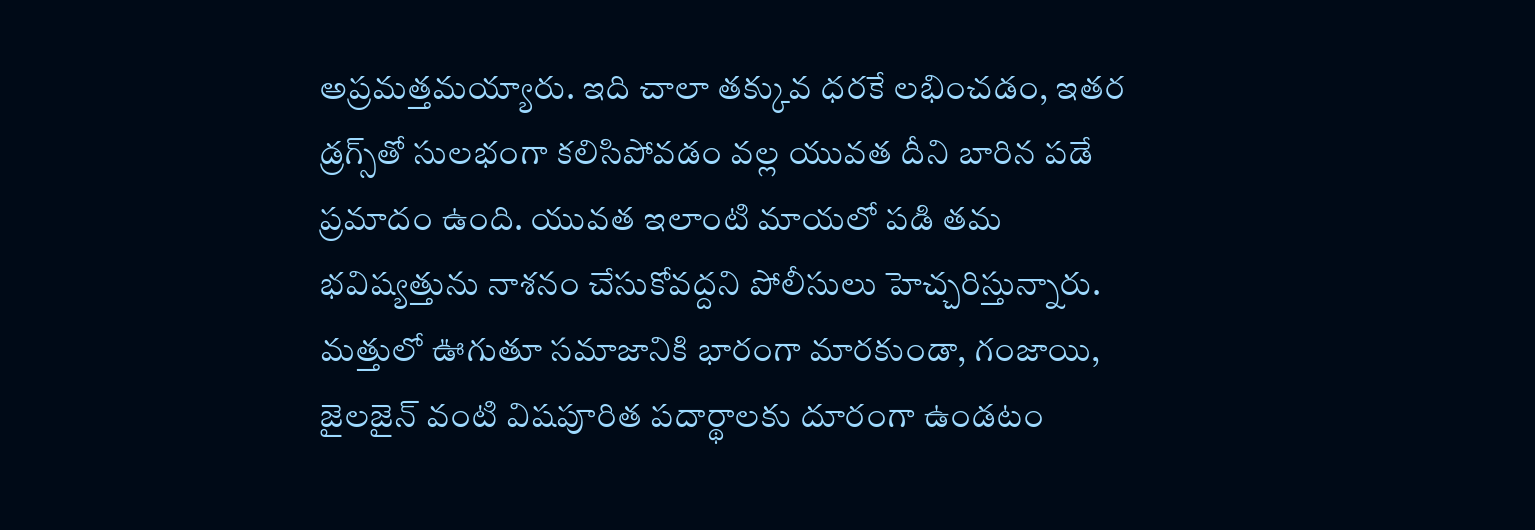అప్రమత్తమయ్యారు. ఇది చాలా తక్కువ ధరకే లభించడం, ఇతర డ్రగ్స్‌తో సులభంగా కలిసిపోవడం వల్ల యువత దీని బారిన పడే ప్రమాదం ఉంది. యువత ఇలాంటి మాయలో పడి తమ భవిష్యత్తును నాశనం చేసుకోవద్దని పోలీసులు హెచ్చరిస్తున్నారు. మత్తులో ఊగుతూ సమాజానికి భారంగా మారకుండా, గంజాయి, జైలజైన్ వంటి విషపూరిత పదార్థాలకు దూరంగా ఉండటం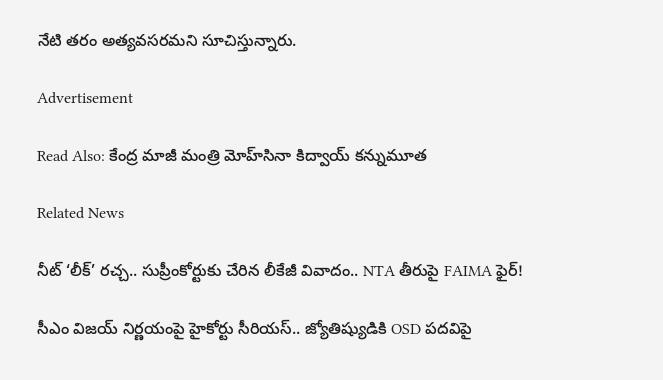నేటి తరం అత్యవసరమ‌ని సూచిస్తున్నారు.

Advertisement

Read Also: కేంద్ర మాజీ మంత్రి మోహ్‌సినా కిద్వాయ్‌‌ కన్నుమూత

Related News

నీట్ ‘లీక్’ రచ్చ.. సుప్రీంకోర్టుకు చేరిన లీకేజీ వివాదం.. NTA తీరుపై FAIMA ఫైర్!

సీఎం విజయ్ నిర్ణయంపై హైకోర్టు సీరియస్.. జ్యోతిష్యుడికి OSD పదవిపై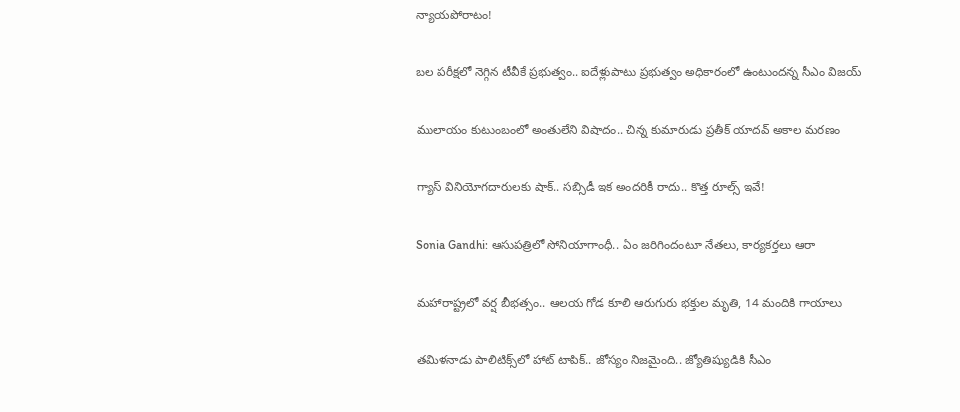న్యాయపోరాటం!

బల పరీక్షలో నెగ్గిన టీవీకే ప్రభుత్వం.. ఐదేళ్లుపాటు ప్రభుత్వం అధికారంలో ఉంటుందన్న సీఎం విజయ్

ములాయం కుటుంబంలో అంతులేని విషాదం.. చిన్న కుమారుడు ప్రతీక్ యాదవ్ అకాల మరణం

గ్యాస్ వినియోగదారులకు షాక్.. సబ్సిడీ ఇక అందరికీ రాదు.. కొత్త రూల్స్ ఇవే!

Sonia Gandhi: ఆసుపత్రిలో సోనియాగాంధీ.. ఏం జరిగిందంటూ నేతలు, కార్యకర్తలు ఆరా

మహారాష్ట్రలో వర్ష బీభత్సం.. ఆలయ గోడ కూలి ఆరుగురు భక్తుల మృతి, 14 మందికి గాయాలు

తమిళనాడు పాలిటిక్స్‌లో హాట్ టాపిక్.. జోస్యం నిజమైంది.. జ్యోతిష్యుడికి సీఎం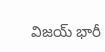విజయ్ భారీ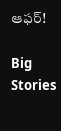ఆఫర్!

Big Stories